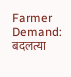Farmer Demand: बदलत्या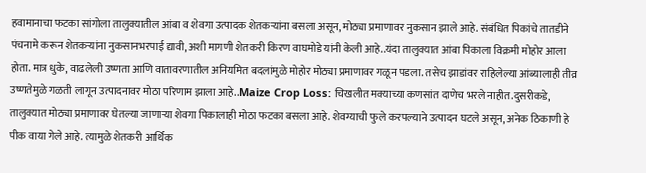हवामानाचा फटका सांगोला तालुक्यातील आंबा व शेवगा उत्पादक शेतकऱ्यांना बसला असून, मोठ्या प्रमाणावर नुकसान झाले आहे. संबंधित पिकांचे तातडीने पंचनामे करून शेतकऱ्यांना नुकसानभरपाई द्यावी, अशी मागणी शेतकरी किरण वाघमोडे यांनी केली आहे..यंदा तालुक्यात आंबा पिकाला विक्रमी मोहोर आला होता. मात्र धुके, वाढलेली उष्णता आणि वातावरणातील अनियमित बदलांमुळे मोहोर मोठ्या प्रमाणावर गळून पडला. तसेच झाडांवर राहिलेल्या आंब्यालाही तीव्र उष्णतेमुळे गळती लागून उत्पादनावर मोठा परिणाम झाला आहे..Maize Crop Loss: चिखलीत मक्याच्या कणसांत दाणेच भरले नाहीत.दुसरीकडे, तालुक्यात मोठ्या प्रमाणावर घेतल्या जाणाऱ्या शेवगा पिकालाही मोठा फटका बसला आहे. शेवग्याची फुले करपल्याने उत्पादन घटले असून, अनेक ठिकाणी हे पीक वाया गेले आहे. त्यामुळे शेतकरी आर्थिक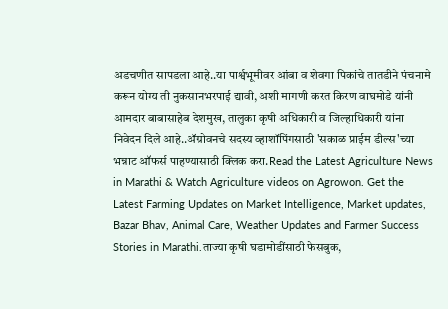अडचणीत सापडला आहे..या पार्श्वभूमीवर आंबा व शेवगा पिकांचे तातडीने पंचनामे करून योग्य ती नुकसानभरपाई द्यावी, अशी मागणी करत किरण वाघमोडे यांनी आमदार बाबासाहेब देशमुख, तालुका कृषी अधिकारी व जिल्हाधिकारी यांना निवेदन दिले आहे..ॲग्रोवनचे सदस्य व्हाशॉपिंगसाठी 'सकाळ प्राईम डील्स'च्या भन्नाट ऑफर्स पाहण्यासाठी क्लिक करा.Read the Latest Agriculture News in Marathi & Watch Agriculture videos on Agrowon. Get the Latest Farming Updates on Market Intelligence, Market updates, Bazar Bhav, Animal Care, Weather Updates and Farmer Success Stories in Marathi.ताज्या कृषी घडामोडींसाठी फेसबुक,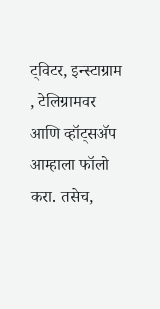ट्विटर, इन्स्टाग्राम , टेलिग्रामवर आणि व्हॉट्सॲप आम्हाला फॉलो करा. तसेच,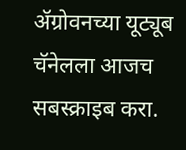ॲग्रोवनच्या यूट्यूब चॅनेलला आजच सबस्क्राइब करा.